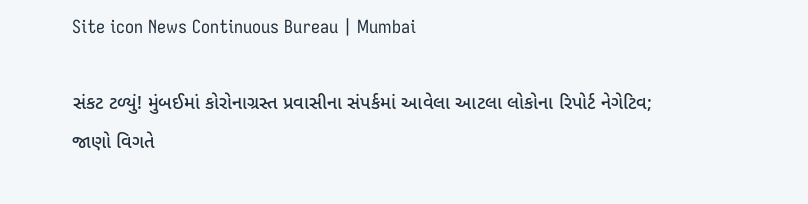Site icon News Continuous Bureau | Mumbai

સંકટ ટળ્યું! મુંબઈમાં કોરોનાગ્રસ્ત પ્રવાસીના સંપર્કમાં આવેલા આટલા લોકોના રિપોર્ટ નેગેટિવ; જાણો વિગતે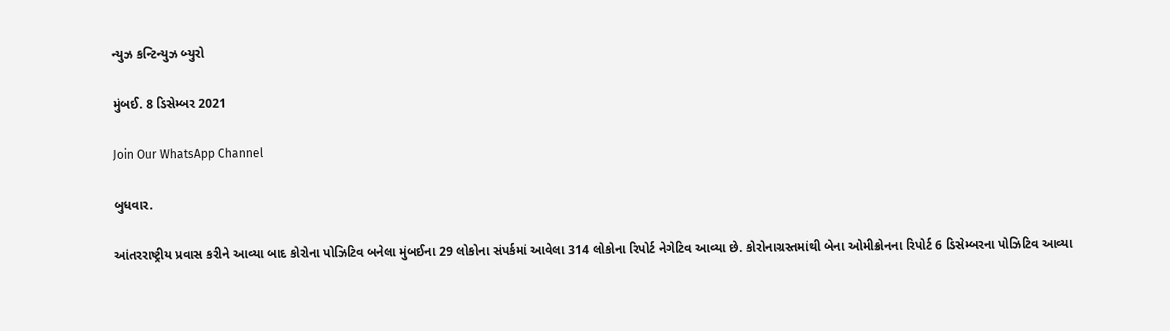ન્યુઝ કન્ટિન્યુઝ બ્યુરો

મુંબઈ. 8 ડિસેમ્બર 2021

Join Our WhatsApp Channel

બુધવાર.

આંતરરાષ્ટ્રીય પ્રવાસ કરીને આવ્યા બાદ કોરોના પોઝિટિવ બનેલા મુંબઈના 29 લોકોના સંપર્કમાં આવેલા 314 લોકોના રિપોર્ટ નેગેટિવ આવ્યા છે. કોરોનાગ્રસ્તમાંથી બેના ઓમીક્રોનના રિપોર્ટ 6 ડિસેમ્બરના પોઝિટિવ આવ્યા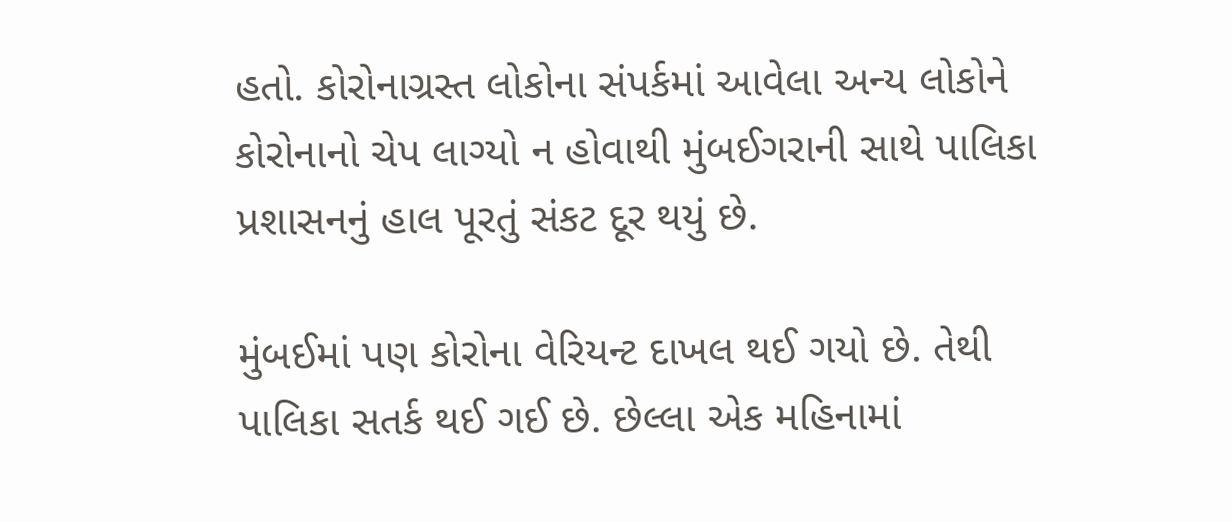હતો. કોરોનાગ્રસ્ત લોકોના સંપર્કમાં આવેલા અન્ય લોકોને કોરોનાનો ચેપ લાગ્યો ન હોવાથી મુંબઈગરાની સાથે પાલિકા પ્રશાસનનું હાલ પૂરતું સંકટ દૂર થયું છે.

મુંબઈમાં પણ કોરોના વેરિયન્ટ દાખલ થઈ ગયો છે. તેથી પાલિકા સતર્ક થઈ ગઈ છે. છેલ્લા એક મહિનામાં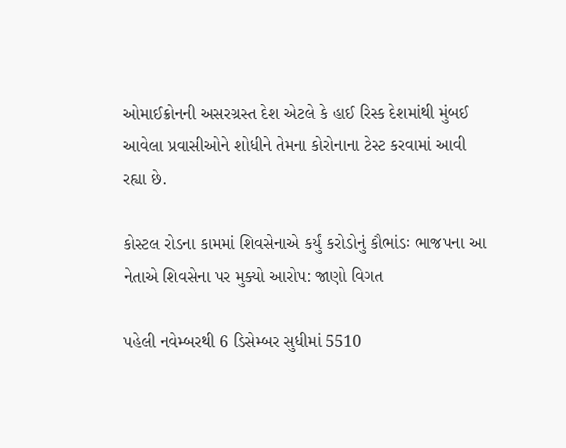ઓમાઈક્રોનની અસરગ્રસ્ત દેશ એટલે કે હાઈ રિસ્ક દેશમાંથી મુંબઈ આવેલા પ્રવાસીઓને શોધીને તેમના કોરોનાના ટેસ્ટ કરવામાં આવી રહ્યા છે.

કોસ્ટલ રોડના કામમાં શિવસેનાએ કર્યું કરોડોનું કૌભાંડઃ ભાજપના આ નેતાએ શિવસેના પર મુક્યો આરોપ: જાણો વિગત

પહેલી નવેમ્બરથી 6 ડિસેમ્બર સુધીમાં 5510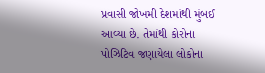પ્રવાસી જોખમી દેશમાંથી મુંબઈ આવ્યા છે. તેમાંથી કોરોના પોઝિટિવ જણાયેલા લોકોના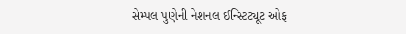સેમ્પલ પુણેની નેશનલ ઈન્સ્ટિટ્યૂટ ઓફ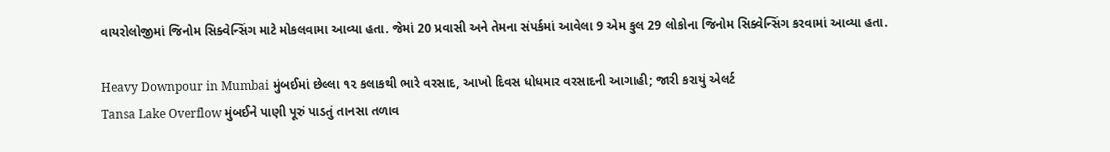વાયરોલોજીમાં જિનોમ સિક્વેન્સિંગ માટે મોકલવામા આવ્યા હતા. જેમાં 20 પ્રવાસી અને તેમના સંપર્કમાં આવેલા 9 એમ કુલ 29 લોકોના જિનોમ સિક્વેન્સિંગ કરવામાં આવ્યા હતા.

Heavy Downpour in Mumbai મુંબઈમાં છેલ્લા ૧૨ કલાકથી ભારે વરસાદ, આખો દિવસ ધોધમાર વરસાદની આગાહી; જારી કરાયું એલર્ટ
Tansa Lake Overflow મુંબઈને પાણી પૂરું પાડતું તાનસા તળાવ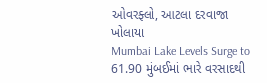ઓવરફ્લો, આટલા દરવાજા ખોલાયા
Mumbai Lake Levels Surge to 61.90 મુંબઈમાં ભારે વરસાદથી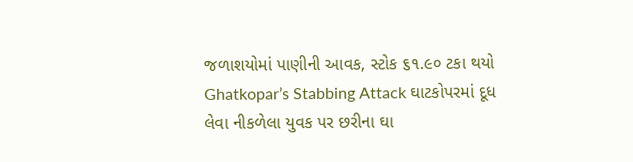જળાશયોમાં પાણીની આવક, સ્ટોક ૬૧.૯૦ ટકા થયો
Ghatkopar’s Stabbing Attack ઘાટકોપરમાં દૂધ લેવા નીકળેલા યુવક પર છરીના ઘા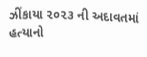ઝીંકાયા ૨૦૨૩ ની અદાવતમાં હત્યાનો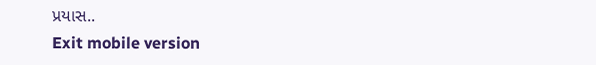પ્રયાસ..
Exit mobile version